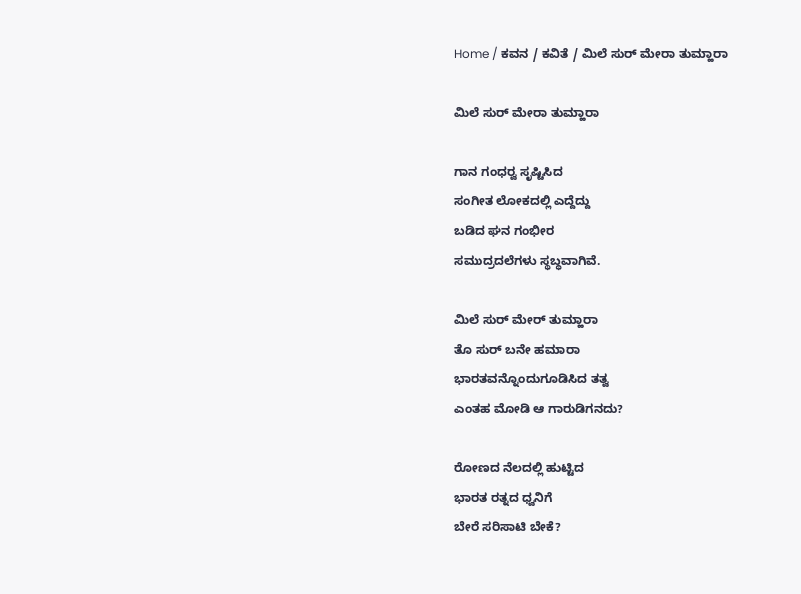Home / ಕವನ / ಕವಿತೆ / ಮಿಲೆ ಸುರ್ ಮೇರಾ ತುಮ್ಹಾರಾ

ಮಿಲೆ ಸುರ್ ಮೇರಾ ತುಮ್ಹಾರಾ

ಗಾನ ಗಂಧರ್‍ವ ಸೃಷ್ಟಿಸಿದ
ಸಂಗೀತ ಲೋಕದಲ್ಲಿ ಎದ್ದೆದ್ದು
ಬಡಿದ ಘನ ಗಂಭೀರ
ಸಮುದ್ರದಲೆಗಳು ಸ್ಥಬ್ಧವಾಗಿವೆ.

ಮಿಲೆ ಸುರ್ ಮೇರ್ ತುಮ್ಹಾರಾ
ತೊ ಸುರ್ ಬನೇ ಹಮಾರಾ
ಭಾರತವನ್ನೊಂದುಗೂಡಿಸಿದ ತತ್ವ
ಎಂತಹ ಮೋಡಿ ಆ ಗಾರುಡಿಗನದು?

ರೋಣದ ನೆಲದಲ್ಲಿ ಹುಟ್ಟಿದ
ಭಾರತ ರತ್ನದ ಧ್ವನಿಗೆ
ಬೇರೆ ಸರಿಸಾಟಿ ಬೇಕೆ?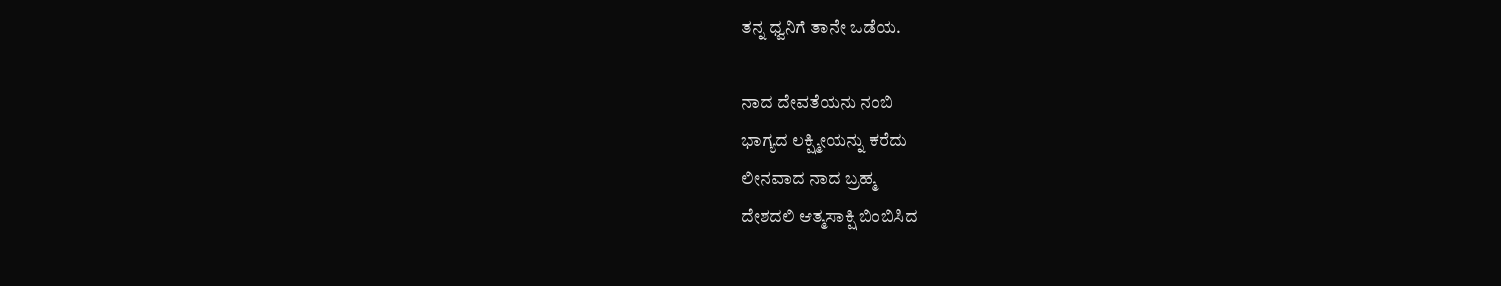ತನ್ನ ಧ್ವನಿಗೆ ತಾನೇ ಒಡೆಯ.

ನಾದ ದೇವತೆಯನು ನಂಬಿ
ಭಾಗ್ಯದ ಲಕ್ಷ್ಮೀಯನ್ನು ಕರೆದು
ಲೀನವಾದ ನಾದ ಬ್ರಹ್ಮ
ದೇಶದಲಿ ಆತ್ಮಸಾಕ್ಷಿ ಬಿಂಬಿಸಿದ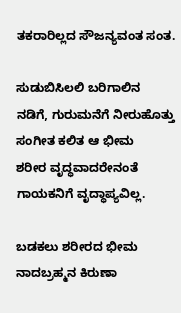ತಕರಾರಿಲ್ಲದ ಸೌಜನ್ಯವಂತ ಸಂತ.

ಸುಡುಬಿಸಿಲಲಿ ಬರಿಗಾಲಿನ
ನಡಿಗೆ, ಗುರುಮನೆಗೆ ನೀರುಹೊತ್ತು
ಸಂಗೀತ ಕಲಿತ ಆ ಭೀಮ
ಶರೀರ ವೃದ್ಧವಾದರೇನಂತೆ
ಗಾಯಕನಿಗೆ ವೃದ್ಧಾಪ್ಯವಿಲ್ಲ.

ಬಡಕಲು ಶರೀರದ ಭೀಮ
ನಾದಬ್ರಹ್ಮನ ಕಿರುಣಾ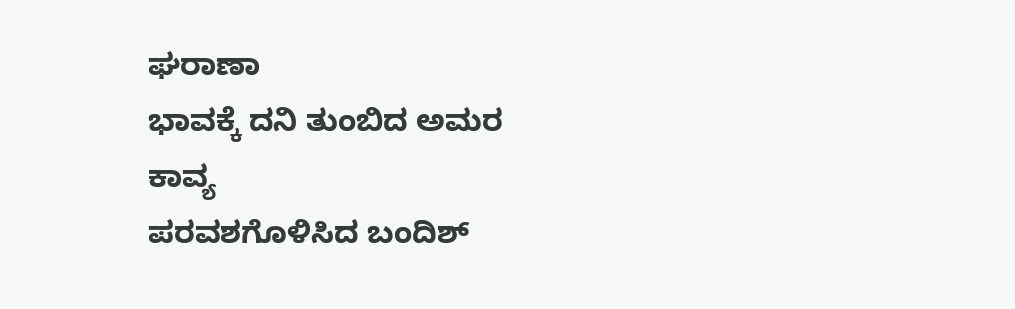ಘರಾಣಾ
ಭಾವಕ್ಕೆ ದನಿ ತುಂಬಿದ ಅಮರ ಕಾವ್ಯ
ಪರವಶಗೊಳಿಸಿದ ಬಂದಿಶ್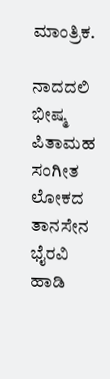ಮಾಂತ್ರಿಕ.

ನಾದದಲಿ ಭೀಷ್ಮ ಪಿತಾಮಹ
ಸಂಗೀತ ಲೋಕದ ತಾನಸೇನ
ಭೈರವಿ ಹಾಡಿ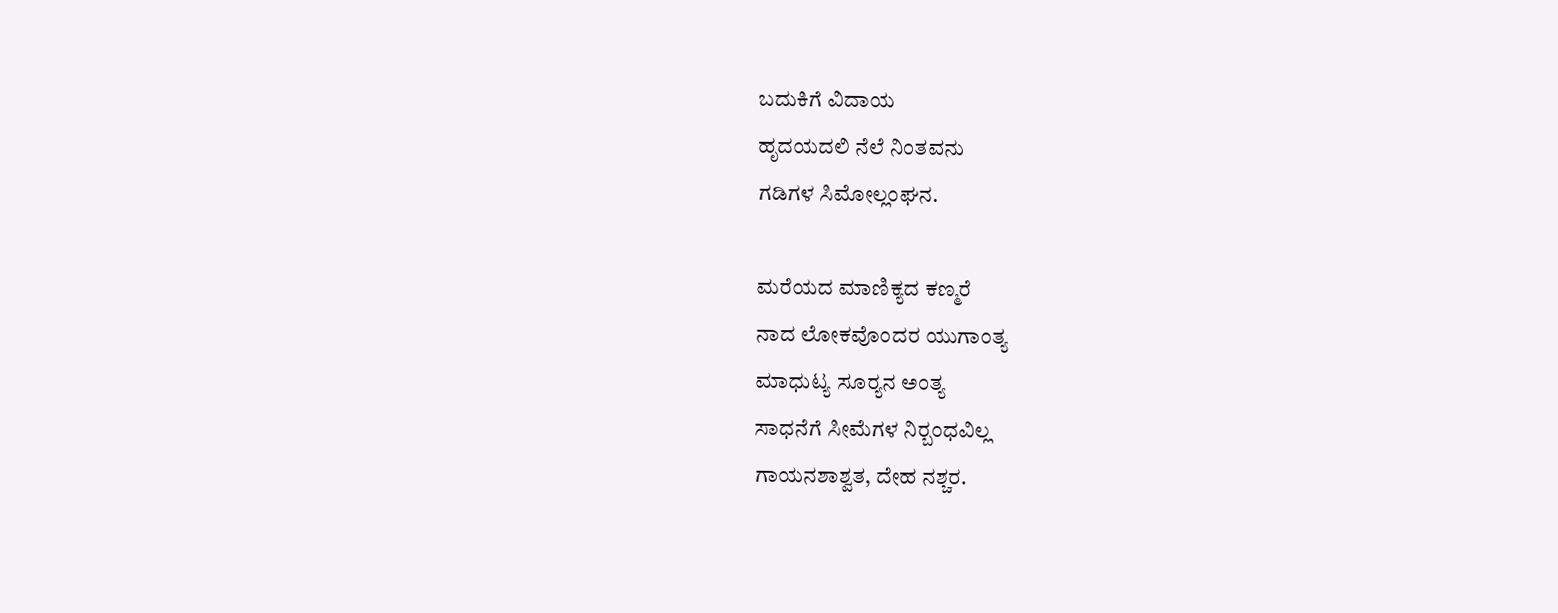ಬದುಕಿಗೆ ವಿದಾಯ
ಹೃದಯದಲಿ ನೆಲೆ ನಿಂತವನು
ಗಡಿಗಳ ಸಿಮೋಲ್ಲಂಘನ.

ಮರೆಯದ ಮಾಣಿಕ್ಯದ ಕಣ್ಮರೆ
ನಾದ ಲೋಕವೊಂದರ ಯುಗಾಂತ್ಯ
ಮಾಧುಟ್ಯ ಸೂರ್‍ಯನ ಅಂತ್ಯ
ಸಾಧನೆಗೆ ಸೀಮೆಗಳ ನಿರ್‍ಬಂಧವಿಲ್ಲ
ಗಾಯನಶಾಶ್ವತ, ದೇಹ ನಶ್ಚರ.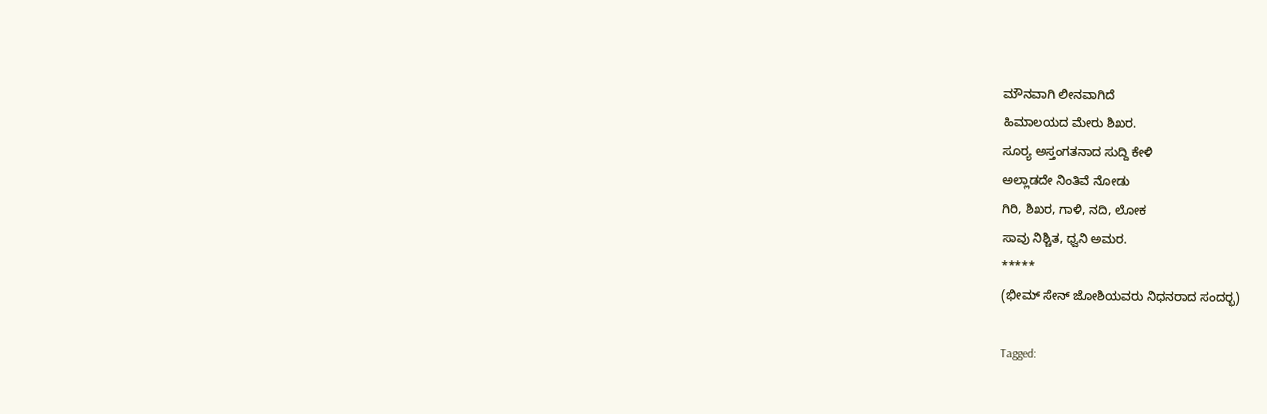ಮೌನವಾಗಿ ಲೀನವಾಗಿದೆ
ಹಿಮಾಲಯದ ಮೇರು ಶಿಖರ.
ಸೂರ್‍ಯ ಅಸ್ತಂಗತನಾದ ಸುದ್ದಿ ಕೇಳಿ
ಅಲ್ಲಾಡದೇ ನಿಂತಿವೆ ನೋಡು
ಗಿರಿ, ಶಿಖರ, ಗಾಳಿ, ನದಿ, ಲೋಕ
ಸಾವು ನಿಶ್ಚಿತ, ಧ್ವನಿ ಅಮರ.
*****
(ಭೀಮ್‌ ಸೇನ್ ಜೋಶಿಯವರು ನಿಧನರಾದ ಸಂದರ್‍ಭ)

Tagged: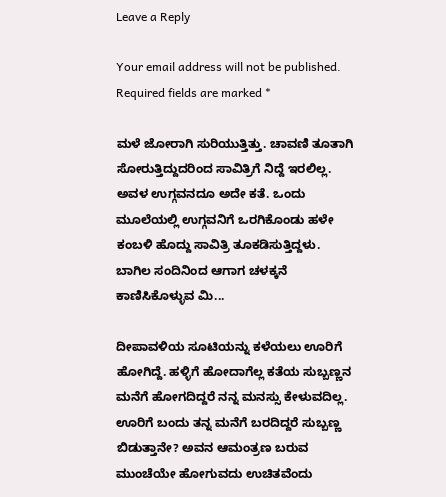Leave a Reply

Your email address will not be published. Required fields are marked *

ಮಳೆ ಜೋರಾಗಿ ಸುರಿಯುತ್ತಿತ್ತು. ಚಾವಣಿ ತೂತಾಗಿ ಸೋರುತ್ತಿದ್ದುದರಿಂದ ಸಾವಿತ್ರಿಗೆ ನಿದ್ದೆ ಇರಲಿಲ್ಲ. ಅವಳ ಉಗ್ಗವನದೂ ಅದೇ ಕತೆ. ಒಂದು ಮೂಲೆಯಲ್ಲಿ ಉಗ್ಗವನಿಗೆ ಒರಗಿಕೊಂಡು ಹಳೇ ಕಂಬಳಿ ಹೊದ್ದು ಸಾವಿತ್ರಿ ತೂಕಡಿಸುತ್ತಿದ್ದಳು. ಬಾಗಿಲ ಸಂದಿನಿಂದ ಆಗಾಗ ಚಳಕ್ಕನೆ ಕಾಣಿಸಿಕೊಳ್ಳುವ ಮಿ...

ದೀಪಾವಳಿಯ ಸೂಟಿಯನ್ನು ಕಳೆಯಲು ಊರಿಗೆ ಹೋಗಿದ್ದೆ. ಹಳ್ಳಿಗೆ ಹೋದಾಗೆಲ್ಲ ಕತೆಯ ಸುಬ್ಬಣ್ಣನ ಮನೆಗೆ ಹೋಗದಿದ್ದರೆ ನನ್ನ ಮನಸ್ಸು ಕೇಳುವದಿಲ್ಲ. ಊರಿಗೆ ಬಂದು ತನ್ನ ಮನೆಗೆ ಬರದಿದ್ದರೆ ಸುಬ್ಬಣ್ಣ ಬಿಡುತ್ತಾನೇ? ಅವನ ಆಮಂತ್ರಣ ಬರುವ ಮುಂಚೆಯೇ ಹೋಗುವದು ಉಚಿತವೆಂದು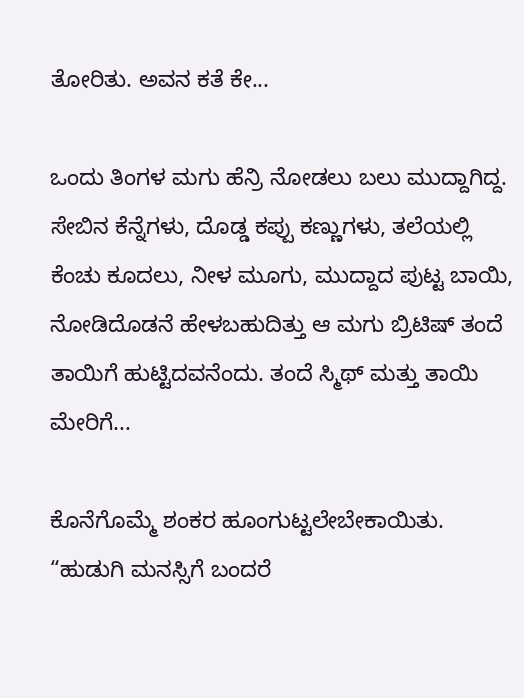ತೋರಿತು. ಅವನ ಕತೆ ಕೇ...

ಒಂದು ತಿಂಗಳ ಮಗು ಹೆನ್ರಿ ನೋಡಲು ಬಲು ಮುದ್ದಾಗಿದ್ದ. ಸೇಬಿನ ಕೆನ್ನೆಗಳು, ದೊಡ್ಡ ಕಪ್ಪು ಕಣ್ಣುಗಳು, ತಲೆಯಲ್ಲಿ ಕೆಂಚು ಕೂದಲು, ನೀಳ ಮೂಗು, ಮುದ್ದಾದ ಪುಟ್ಟ ಬಾಯಿ, ನೋಡಿದೊಡನೆ ಹೇಳಬಹುದಿತ್ತು ಆ ಮಗು ಬ್ರಿಟಿಷ್ ತಂದೆ ತಾಯಿಗೆ ಹುಟ್ಟಿದವನೆಂದು. ತಂದೆ ಸ್ಮಿಥ್ ಮತ್ತು ತಾಯಿ ಮೇರಿಗೆ...

ಕೊನೆಗೊಮ್ಮೆ ಶಂಕರ ಹೂಂಗುಟ್ಟಲೇಬೇಕಾಯಿತು. “ಹುಡುಗಿ ಮನಸ್ಸಿಗೆ ಬಂದರೆ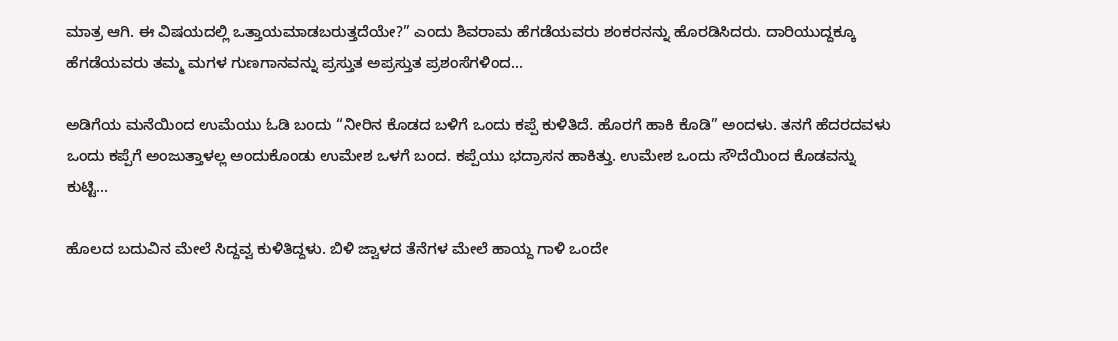ಮಾತ್ರ ಆಗಿ. ಈ ವಿಷಯದಲ್ಲಿ ಒತ್ತಾಯಮಾಡಬರುತ್ತದೆಯೇ?” ಎಂದು ಶಿವರಾಮ ಹೆಗಡೆಯವರು ಶಂಕರನನ್ನು ಹೊರಡಿಸಿದರು. ದಾರಿಯುದ್ದಕ್ಕೂ ಹೆಗಡೆಯವರು ತಮ್ಮ ಮಗಳ ಗುಣಗಾನವನ್ನು ಪ್ರಸ್ತುತ ಅಪ್ರಸ್ತುತ ಪ್ರಶಂಸೆಗಳಿಂದ...

ಅಡಿಗೆಯ ಮನೆಯಿಂದ ಉಮೆಯು ಓಡಿ ಬಂದು “ನೀರಿನ ಕೊಡದ ಬಳಿಗೆ ಒಂದು ಕಪ್ಪೆ ಕುಳಿತಿದೆ. ಹೊರಗೆ ಹಾಕಿ ಕೊಡಿ” ಅಂದಳು. ತನಗೆ ಹೆದರದವಳು ಒಂದು ಕಪ್ಪೆಗೆ ಅಂಜುತ್ತಾಳಲ್ಲ ಅಂದುಕೊಂಡು ಉಮೇಶ ಒಳಗೆ ಬಂದ. ಕಪ್ಪೆಯು ಭದ್ರಾಸನ ಹಾಕಿತ್ತು. ಉಮೇಶ ಒಂದು ಸೌದೆಯಿಂದ ಕೊಡವನ್ನು ಕುಟ್ಟಿ...

ಹೊಲದ ಬದುವಿನ ಮೇಲೆ ಸಿದ್ದವ್ವ ಕುಳಿತಿದ್ದಳು. ಬಿಳಿ ಜ್ವಾಳದ ತೆನೆಗಳ ಮೇಲೆ ಹಾಯ್ದ ಗಾಳಿ ಒಂದೇ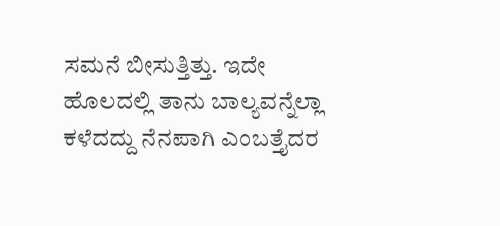ಸಮನೆ ಬೀಸುತ್ತಿತ್ತು. ಇದೇ ಹೊಲದಲ್ಲಿ ತಾನು ಬಾಲ್ಯವನ್ನೆಲ್ಲಾ ಕಳೆದದ್ದು ನೆನಪಾಗಿ ಎಂಬತ್ತೈದರ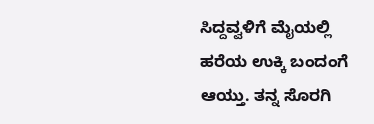ಸಿದ್ದವ್ವಳಿಗೆ ಮೈಯಲ್ಲಿ ಹರೆಯ ಉಕ್ಕಿ ಬಂದಂಗೆ ಆಯ್ತು. ತನ್ನ ಸೊರಗಿ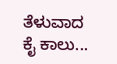ತೆಳುವಾದ ಕೈ ಕಾಲು...